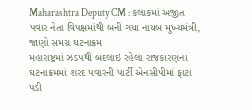Maharashtra Deputy CM : કલાકમાં અજીત પવાર નેતા વિપક્ષમાંથી બની ગયા નાયબ મુખ્યમંત્રી, જાણો સમગ્ર ઘટનાક્રમ
મહારાષ્ટ્રમાં ઝડપથી બદલાઇ રહેલા રાજકારણના ઘટનાક્રમમાં શરદ પવારની પાર્ટી એનસીપીમાં ફાટા પડી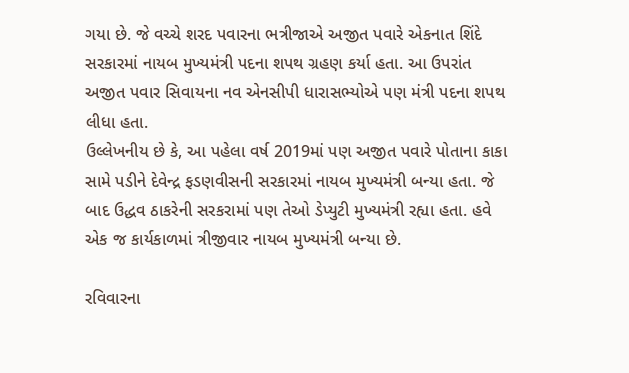ગયા છે. જે વચ્ચે શરદ પવારના ભત્રીજાએ અજીત પવારે એકનાત શિંદે સરકારમાં નાયબ મુખ્યમંત્રી પદના શપથ ગ્રહણ કર્યા હતા. આ ઉપરાંત અજીત પવાર સિવાયના નવ એનસીપી ધારાસભ્યોએ પણ મંત્રી પદના શપથ લીધા હતા.
ઉલ્લેખનીય છે કે, આ પહેલા વર્ષ 2019માં પણ અજીત પવારે પોતાના કાકા સામે પડીને દેવેન્દ્ર ફડણવીસની સરકારમાં નાયબ મુખ્યમંત્રી બન્યા હતા. જે બાદ ઉદ્ધવ ઠાકરેની સરકરામાં પણ તેઓ ડેપ્યુટી મુખ્યમંત્રી રહ્યા હતા. હવે એક જ કાર્યકાળમાં ત્રીજીવાર નાયબ મુખ્યમંત્રી બન્યા છે.

રવિવારના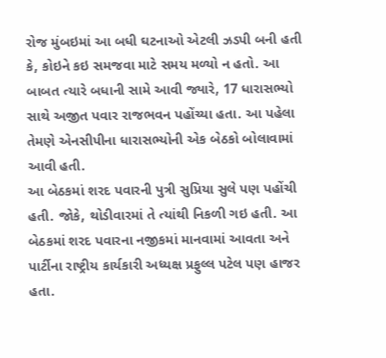રોજ મુંબઇમાં આ બધી ઘટનાઓ એટલી ઝડપી બની હતી કે, કોઇને કઇ સમજવા માટે સમય મળ્યો ન હતો. આ બાબત ત્યારે બધાની સામે આવી જ્યારે, 17 ધારાસભ્યો સાથે અજીત પવાર રાજભવન પહોંચ્યા હતા. આ પહેલા તેમણે એનસીપીના ધારાસભ્યોની એક બેઠકો બોલાવામાં આવી હતી.
આ બેઠકમાં શરદ પવારની પુત્રી સુપ્રિયા સુલે પણ પહોંચી હતી. જોકે, થોડીવારમાં તે ત્યાંથી નિકળી ગઇ હતી. આ બેઠકમાં શરદ પવારના નજીકમાં માનવામાં આવતા અને પાર્ટીના રાષ્ટ્રીય કાર્યકારી અધ્યક્ષ પ્રફુલ્લ પટેલ પણ હાજર હતા.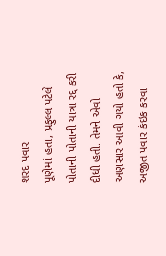શરદ પવાર
પૂણેમાં હતા, પ્રફુલ્લ પટેલે પોતાની પોતાની યાત્રા રદ્દ કરી દીધી હતી. તેમને એવો અણસાર આવી ગયો હતો કે, અજીત પવાર કંઇક કરવા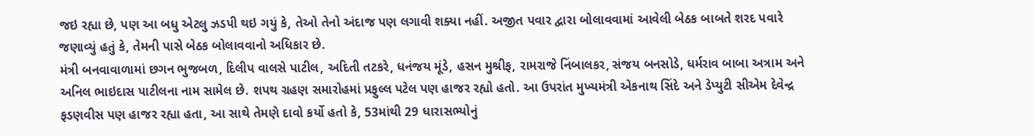જઇ રહ્યા છે, પણ આ બધુ એટલુ ઝડપી થઇ ગયું કે, તેઓ તેનો અંદાજ પણ લગાવી શક્યા નહીં. અજીત પવાર દ્વારા બોલાવવામાં આવેલી બેઠક બાબતે શરદ પવારે જણાવ્યું હતું કે, તેમની પાસે બેઠક બોલાવવાનો અધિકાર છે.
મંત્રી બનવાવાળામાં છગન ભુજબળ, દિલીપ વાલસે પાટીલ, અદિતી તટકરે, ધનંજય મૂંડે, હસન મુશ્રીફ, રામરાજે નિંબાલકર, સંજય બનસોડે, ધર્મરાવ બાબા અત્રામ અને અનિલ ભાઇદાસ પાટીલના નામ સામેલ છે. શપથ ગ્રહણ સમારોહમાં પ્રફુલ્લ પટેલ પણ હાજર રહ્યો હતો. આ ઉપરાંત મુખ્યમંત્રી એકનાથ સિંદે અને ડેપ્યુટી સીએમ દેવેન્દ્ર ફડણવીસ પણ હાજર રહ્યા હતા, આ સાથે તેમણે દાવો કર્યો હતો કે, 53માંથી 29 ધારાસભ્યોનું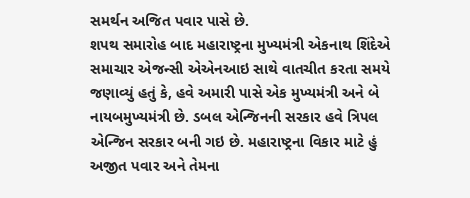સમર્થન અજિત પવાર પાસે છે.
શપથ સમારોહ બાદ મહારાષ્ટ્રના મુખ્યમંત્રી એકનાથ શિંદેએ સમાચાર એજન્સી એએનઆઇ સાથે વાતચીત કરતા સમયે જણાવ્યું હતું કે, હવે અમારી પાસે એક મુખ્યમંત્રી અને બે નાયબમુખ્યમંત્રી છે. ડબલ એન્જિનની સરકાર હવે ત્રિપલ એન્જિન સરકાર બની ગઇ છે. મહારાષ્ટ્રના વિકાર માટે હું અજીત પવાર અને તેમના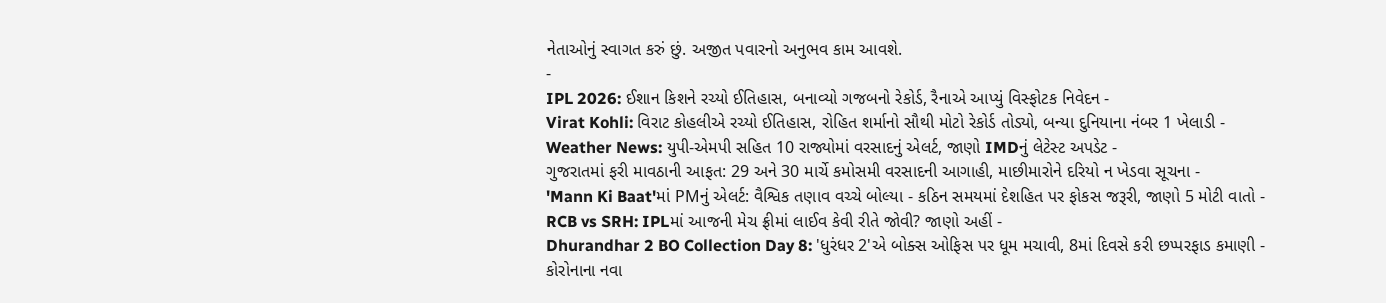નેતાઓનું સ્વાગત કરું છું. અજીત પવારનો અનુભવ કામ આવશે.
-
IPL 2026: ઈશાન કિશને રચ્યો ઈતિહાસ, બનાવ્યો ગજબનો રેકોર્ડ, રૈનાએ આપ્યું વિસ્ફોટક નિવેદન -
Virat Kohli: વિરાટ કોહલીએ રચ્યો ઈતિહાસ, રોહિત શર્માનો સૌથી મોટો રેકોર્ડ તોડ્યો, બન્યા દુનિયાના નંબર 1 ખેલાડી -
Weather News: યુપી-એમપી સહિત 10 રાજ્યોમાં વરસાદનું એલર્ટ, જાણો IMDનું લેટેસ્ટ અપડેટ -
ગુજરાતમાં ફરી માવઠાની આફત: 29 અને 30 માર્ચે કમોસમી વરસાદની આગાહી, માછીમારોને દરિયો ન ખેડવા સૂચના -
'Mann Ki Baat'માં PMનું એલર્ટ: વૈશ્વિક તણાવ વચ્ચે બોલ્યા - કઠિન સમયમાં દેશહિત પર ફોકસ જરૂરી, જાણો 5 મોટી વાતો -
RCB vs SRH: IPLમાં આજની મેચ ફ્રીમાં લાઈવ કેવી રીતે જોવી? જાણો અહીં -
Dhurandhar 2 BO Collection Day 8: 'ધુરંધર 2'એ બોક્સ ઓફિસ પર ધૂમ મચાવી, 8માં દિવસે કરી છપ્પરફાડ કમાણી -
કોરોનાના નવા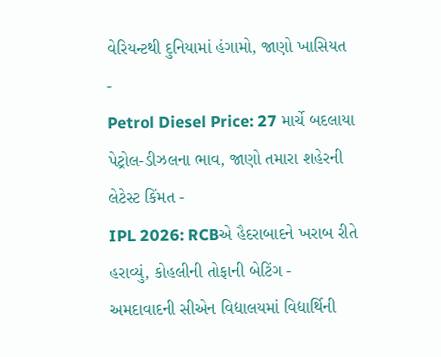વેરિયન્ટથી દુનિયામાં હંગામો, જાણો ખાસિયત -
Petrol Diesel Price: 27 માર્ચે બદલાયા પેટ્રોલ-ડીઝલના ભાવ, જાણો તમારા શહેરની લેટેસ્ટ કિંમત -
IPL 2026: RCBએ હૈદરાબાદને ખરાબ રીતે હરાવ્યું, કોહલીની તોફાની બેટિંગ -
અમદાવાદની સીએન વિદ્યાલયમાં વિદ્યાર્થિની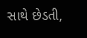સાથે છેડતી,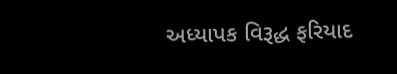અધ્યાપક વિરૂદ્ધ ફરિયાદ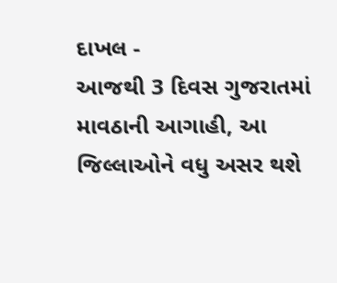દાખલ -
આજથી 3 દિવસ ગુજરાતમાં માવઠાની આગાહી, આ જિલ્લાઓને વધુ અસર થશે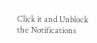Click it and Unblock the Notifications